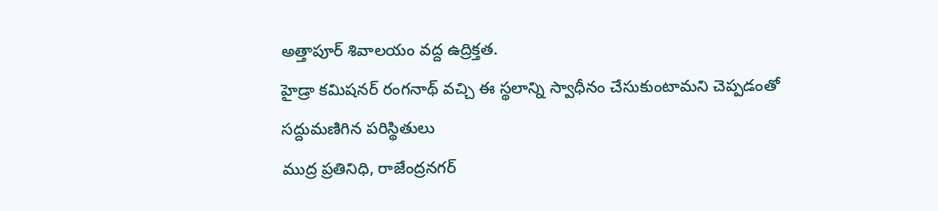అత్తాపూర్ శివాలయం వద్ద ఉద్రిక్తత.
హైడ్రా కమిషనర్ రంగనాథ్ వచ్చి ఈ స్థలాన్ని స్వాధీనం చేసుకుంటామని చెప్పడంతో సద్దుమణిగిన పరిస్థితులు
ముద్ర ప్రతినిధి, రాజేంద్రనగర్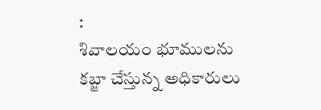:
శివాలయం భూములను కబ్జా చేస్తున్న అధికారులు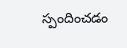స్పందించడం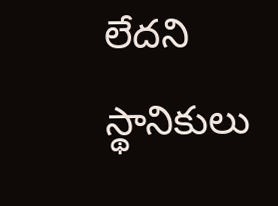లేదని స్థానికులు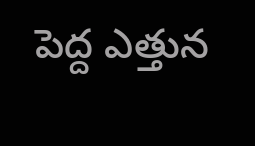పెద్ద ఎత్తున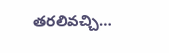తరలివచ్చి…